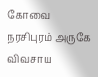கோவை நரசிபுரம் அருகே விவசாய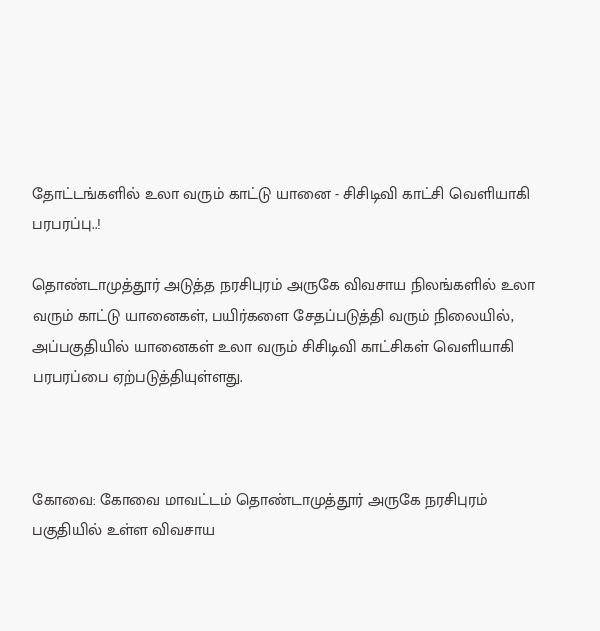தோட்டங்களில் உலா வரும் காட்டு யானை - சிசிடிவி காட்சி வெளியாகி பரபரப்பு..!

தொண்டாமுத்தூர் அடுத்த நரசிபுரம் அருகே விவசாய நிலங்களில் உலா வரும் காட்டு யானைகள், பயிர்களை சேதப்படுத்தி வரும் நிலையில், அப்பகுதியில் யானைகள் உலா வரும் சிசிடிவி காட்சிகள் வெளியாகி பரபரப்பை ஏற்படுத்தியுள்ளது.



கோவை: கோவை மாவட்டம் தொண்டாமுத்தூர் அருகே நரசிபுரம் பகுதியில் உள்ள விவசாய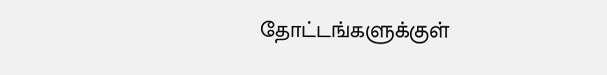தோட்டங்களுக்குள்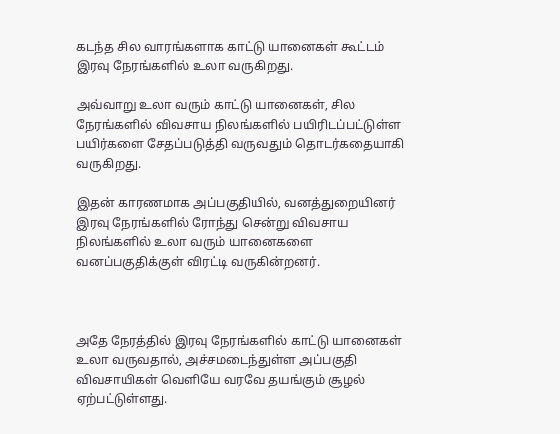கடந்த சில வாரங்களாக காட்டு யானைகள் கூட்டம் இரவு நேரங்களில் உலா வருகிறது.

அவ்வாறு உலா வரும் காட்டு யானைகள், சில நேரங்களில் விவசாய நிலங்களில் பயிரிடப்பட்டுள்ள பயிர்களை சேதப்படுத்தி வருவதும் தொடர்கதையாகி வருகிறது.

இதன் காரணமாக அப்பகுதியில், வனத்துறையினர் இரவு நேரங்களில் ரோந்து சென்று விவசாய நிலங்களில் உலா வரும் யானைகளை வனப்பகுதிக்குள் விரட்டி வருகின்றனர்.



அதே நேரத்தில் இரவு நேரங்களில் காட்டு யானைகள் உலா வருவதால், அச்சமடைந்துள்ள அப்பகுதி விவசாயிகள் வெளியே வரவே தயங்கும் சூழல் ஏற்பட்டுள்ளது.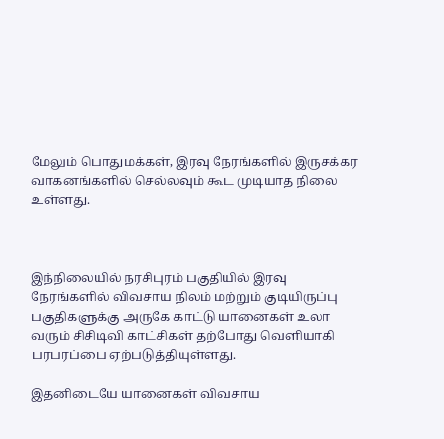மேலும் பொதுமக்கள், இரவு நேரங்களில் இருசக்கர வாகனங்களில் செல்லவும் கூட முடியாத நிலை உள்ளது.



இந்நிலையில் நரசிபுரம் பகுதியில் இரவு நேரங்களில் விவசாய நிலம் மற்றும் குடியிருப்பு பகுதிகளுக்கு அருகே காட்டு யானைகள் உலா வரும் சிசிடிவி காட்சிகள் தற்போது வெளியாகி பரபரப்பை ஏற்படுத்தியுள்ளது.

இதனிடையே யானைகள் விவசாய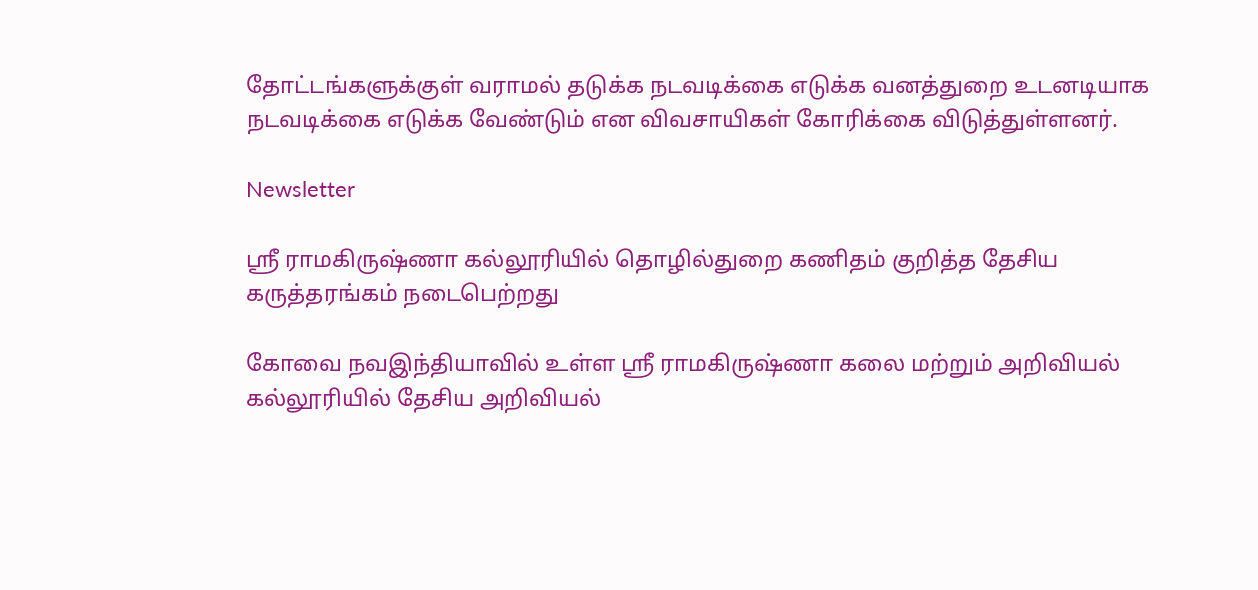தோட்டங்களுக்குள் வராமல் தடுக்க நடவடிக்கை எடுக்க வனத்துறை உடனடியாக நடவடிக்கை எடுக்க வேண்டும் என விவசாயிகள் கோரிக்கை விடுத்துள்ளனர்.

Newsletter

ஸ்ரீ ராமகிருஷ்ணா கல்லூரியில் தொழில்துறை கணிதம் குறித்த தேசிய கருத்தரங்கம் நடைபெற்றது

கோவை நவஇந்தியாவில் உள்ள ஸ்ரீ ராமகிருஷ்ணா கலை மற்றும் அறிவியல் கல்லூரியில் தேசிய அறிவியல்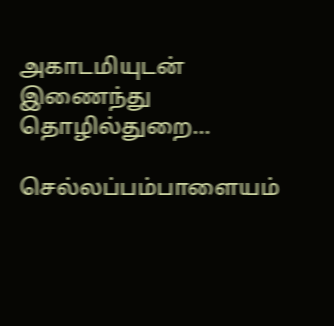அகாடமியுடன் இணைந்து தொழில்துறை...

செல்லப்பம்பாளையம்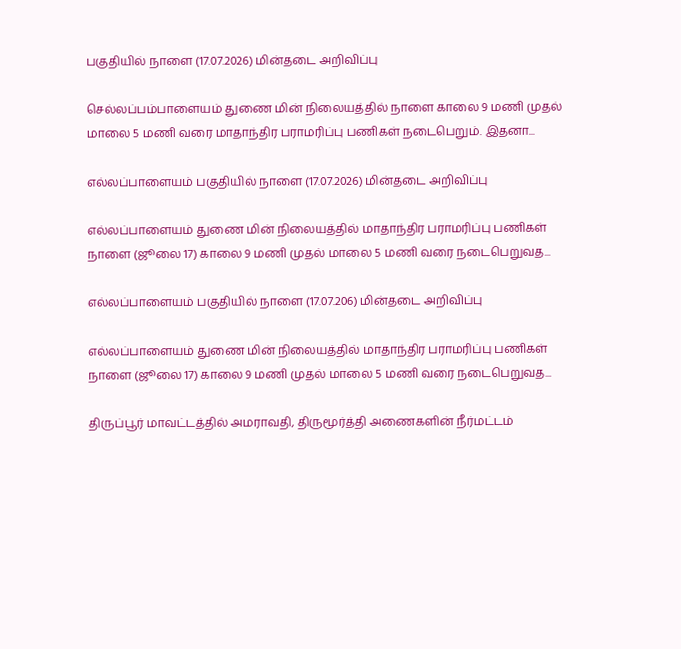பகுதியில் நாளை (17.07.2026) மின்தடை அறிவிப்பு

செல்லப்பம்பாளையம் துணை மின் நிலையத்தில் நாளை காலை 9 மணி முதல் மாலை 5 மணி வரை மாதாந்திர பராமரிப்பு பணிகள் நடைபெறும். இதனா...

எல்லப்பாளையம் பகுதியில் நாளை (17.07.2026) மின்தடை அறிவிப்பு

எல்லப்பாளையம் துணை மின் நிலையத்தில் மாதாந்திர பராமரிப்பு பணிகள் நாளை (ஜூலை 17) காலை 9 மணி முதல் மாலை 5 மணி வரை நடைபெறுவத...

எல்லப்பாளையம் பகுதியில் நாளை (17.07.206) மின்தடை அறிவிப்பு

எல்லப்பாளையம் துணை மின் நிலையத்தில் மாதாந்திர பராமரிப்பு பணிகள் நாளை (ஜூலை 17) காலை 9 மணி முதல் மாலை 5 மணி வரை நடைபெறுவத...

திருப்பூர் மாவட்டத்தில் அமராவதி, திருமூர்த்தி அணைகளின் நீர்மட்டம்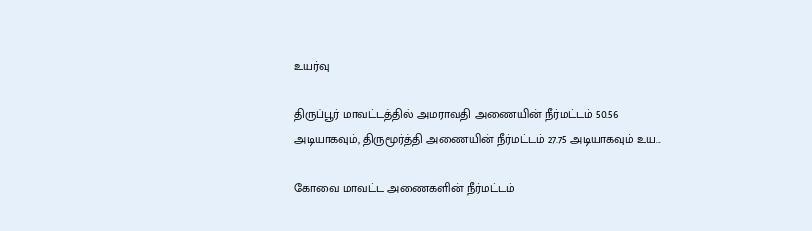உயர்வு

திருப்பூர் மாவட்டத்தில் அமராவதி அணையின் நீர்மட்டம் 50.56 அடியாகவும், திருமூர்த்தி அணையின் நீர்மட்டம் 27.75 அடியாகவும் உய...

கோவை மாவட்ட அணைகளின் நீர்மட்டம்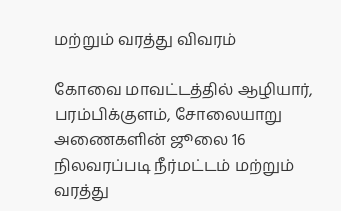மற்றும் வரத்து விவரம்

கோவை மாவட்டத்தில் ஆழியார், பரம்பிக்குளம், சோலையாறு அணைகளின் ஜூலை 16 நிலவரப்படி நீர்மட்டம் மற்றும் வரத்து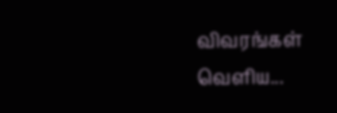விவரங்கள் வெளிய...